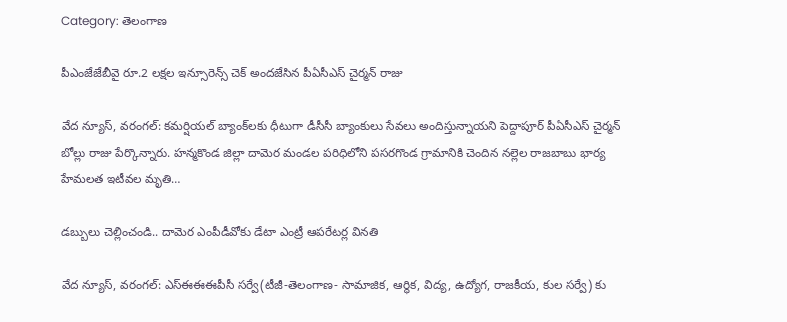Category: తెలంగాణ

పీఎంజేజేబీవై రూ.2 లక్షల ఇన్సూరెన్స్ చెక్ అందజేసిన పీఏసీఎస్ చైర్మన్ రాజు

వేద న్యూస్, వరంగల్: కమర్షియల్ బ్యాంక్‌లకు ధీటుగా డీసీసీ బ్యాంకులు సేవలు అందిస్తున్నాయని పెద్దాపూర్ పీఏసీఎస్ చైర్మన్ బోల్లు రాజు పేర్కొన్నారు. హన్మకొండ జిల్లా దామెర మండల పరిధిలోని పసరగొండ గ్రామానికి చెందిన నల్లెల రాజబాబు భార్య హేమలత ఇటీవల మృతి…

డబ్బులు చెల్లించండి.. దామెర ఎంపీడీవోకు డేటా ఎంట్రీ ఆపరేటర్ల వినతి

వేద న్యూస్, వరంగల్: ఎస్ఈఈఈపీసీ సర్వే(టీజీ-తెలంగాణ- సామాజిక, ఆర్థిక, విద్య, ఉద్యోగ, రాజకీయ, కుల సర్వే) కు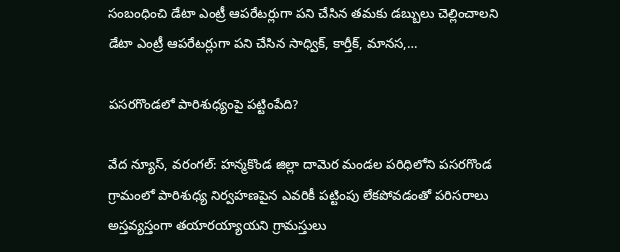సంబంధించి డేటా ఎంట్రీ ఆపరేటర్లుగా పని చేసిన తమకు డబ్బులు చెల్లించాలని డేటా ఎంట్రీ ఆపరేటర్లుగా పని చేసిన సాధ్విక్, కార్తీక్, మానస,…

పసరగొండలో పారిశుధ్యంపై పట్టింపేది?

వేద న్యూస్, వరంగల్: హన్మకొండ జిల్లా దామెర మండల పరిధిలోని పసరగొండ గ్రామంలో పారిశుధ్య నిర్వహణపైన ఎవరికీ పట్టింపు లేకపోవడంతో పరిసరాలు అస్తవ్యస్తంగా తయారయ్యాయని గ్రామస్తులు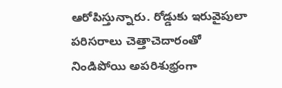ఆరోపిస్తున్నారు. రోడ్డుకు ఇరువైపులా పరిసరాలు చెత్తాచెదారంతో నిండిపోయి అపరిశుభ్రంగా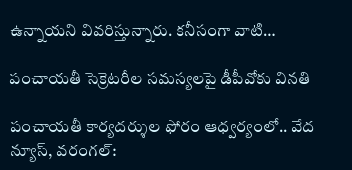ఉన్నాయని వివరిస్తున్నారు. కనీసంగా వాటి…

పంచాయతీ సెక్రెటరీల సమస్యలపై డీపీవోకు వినతి

పంచాయతీ కార్యదర్శుల ఫోరం ఆధ్వర్యంలో.. వేద న్యూస్, వరంగల్: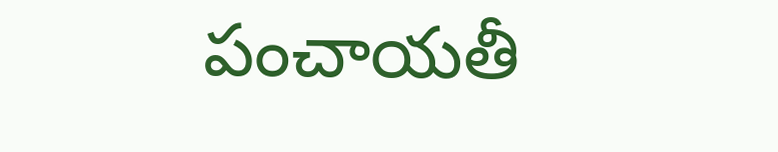పంచాయతీ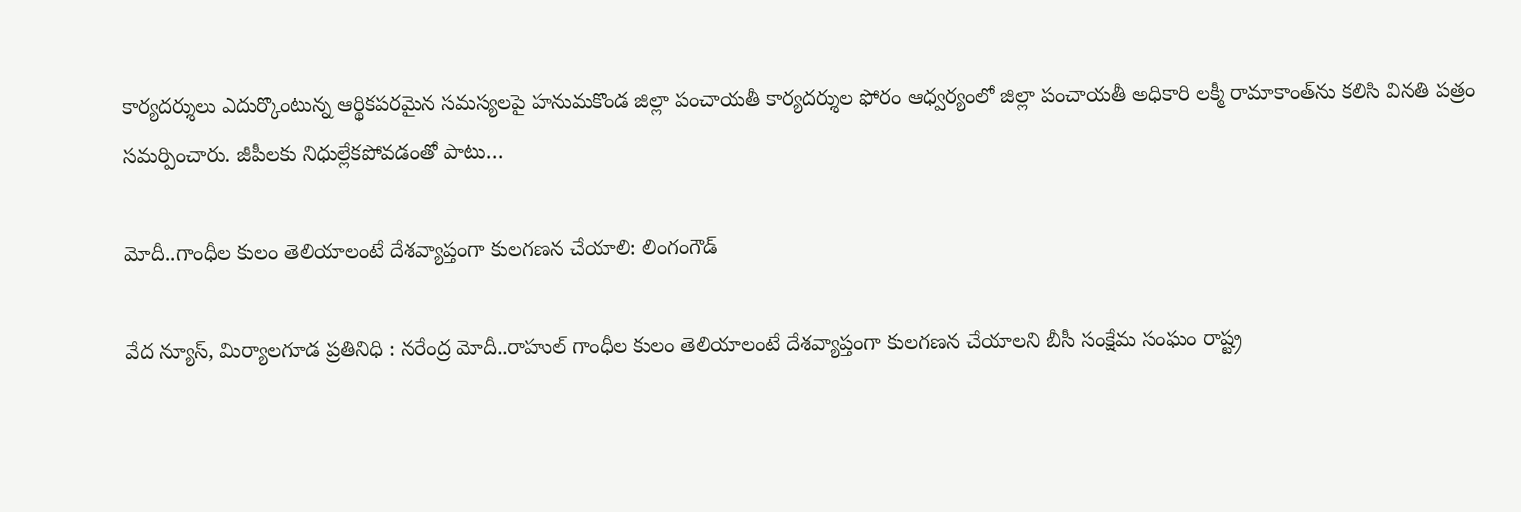కార్యదర్శులు ఎదుర్కొంటున్న ఆర్థికపరమైన సమస్యలపై హనుమకొండ జిల్లా పంచాయతీ కార్యదర్శుల ఫోరం ఆధ్వర్యంలో జిల్లా పంచాయతీ అధికారి లక్మీ రామాకాంత్‌ను కలిసి వినతి పత్రం సమర్పించారు. జీపీలకు నిధుల్లేకపోవడంతో పాటు…

మోదీ..గాంధీల కులం తెలియాలంటే దేశవ్యాప్తంగా కులగణన చేయాలి: లింగంగౌడ్

వేద న్యూస్, మిర్యాలగూడ ప్రతినిధి : నరేంద్ర మోదీ..రాహుల్ గాంధీల కులం తెలియాలంటే దేశవ్యాప్తంగా కులగణన చేయాలని బీసీ సంక్షేమ సంఘం రాష్ట్ర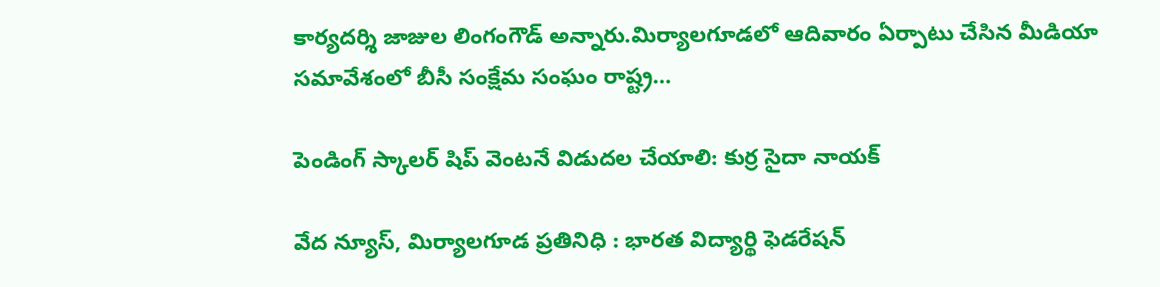కార్యదర్శి జాజుల లింగంగౌడ్ అన్నారు.మిర్యాలగూడలో ఆదివారం ఏర్పాటు చేసిన మీడియా సమావేశంలో బీసీ సంక్షేమ సంఘం రాష్ట్ర…

పెండింగ్ స్కాలర్ షిప్ వెంటనే విడుదల చేయాలి: కుర్ర సైదా నాయక్

వేద న్యూస్, మిర్యాలగూడ ప్రతినిధి : భారత విద్యార్థి ఫెడరేషన్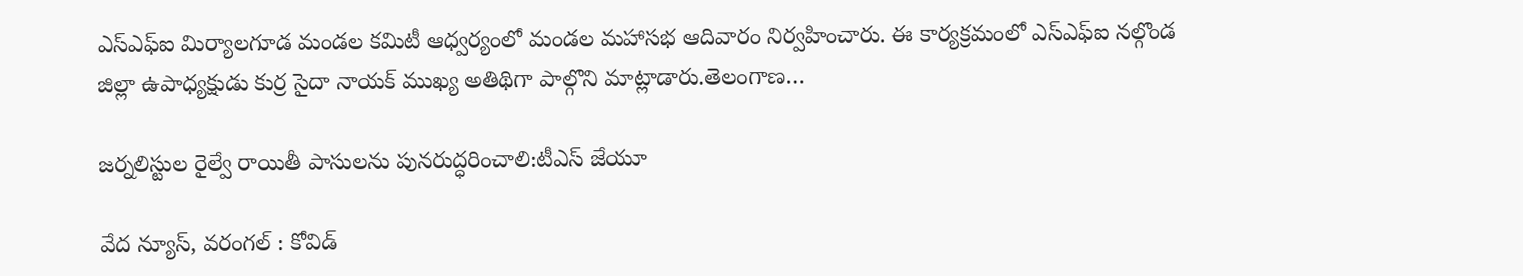ఎస్ఎఫ్ఐ మిర్యాలగూడ మండల కమిటీ ఆధ్వర్యంలో మండల మహాసభ ఆదివారం నిర్వహించారు. ఈ కార్యక్రమంలో ఎస్ఎఫ్ఐ నల్గొండ జిల్లా ఉపాధ్యక్షుడు కుర్ర సైదా నాయక్ ముఖ్య అతిథిగా పాల్గొని మాట్లాడారు.తెలంగాణ…

జర్నలిస్టుల రైల్వే రాయితీ పాసులను పునరుద్ధరించాలి:టీఎస్ జేయూ

వేద న్యూస్, వరంగల్ : కోవిడ్‌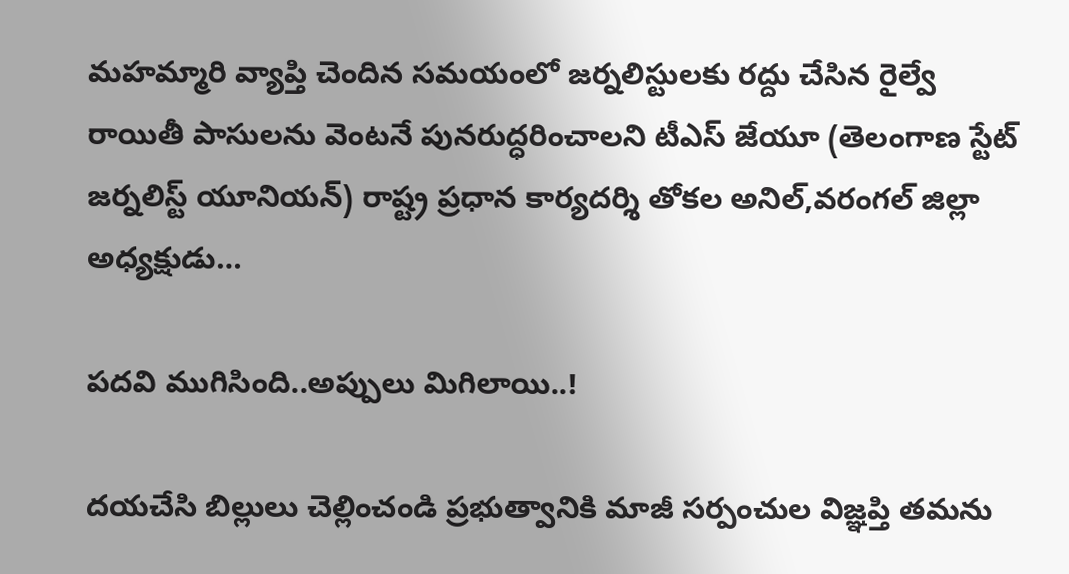మహమ్మారి వ్యాప్తి చెందిన సమయంలో జర్నలిస్టులకు రద్దు చేసిన రైల్వే రాయితీ పాసులను వెంటనే పునరుద్ధరించాలని టీఎస్ జేయూ (తెలంగాణ స్టేట్ జర్నలిస్ట్ యూనియన్) రాష్ట్ర ప్రధాన కార్యదర్శి తోకల అనిల్,వరంగల్ జిల్లా అధ్యక్షుడు…

పదవి ముగిసింది..అప్పులు మిగిలాయి..!

దయచేసి బిల్లులు చెల్లించండి ప్రభుత్వానికి మాజీ సర్పంచుల విజ్ఞప్తి తమను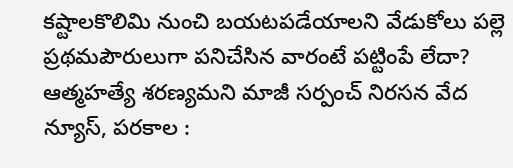కష్టాలకొలిమి నుంచి బయటపడేయాలని వేడుకోలు పల్లె ప్రథమపౌరులుగా పనిచేసిన వారంటే పట్టింపే లేదా? ఆత్మహత్యే శరణ్యమని మాజీ సర్పంచ్ నిరసన వేద న్యూస్, పరకాల :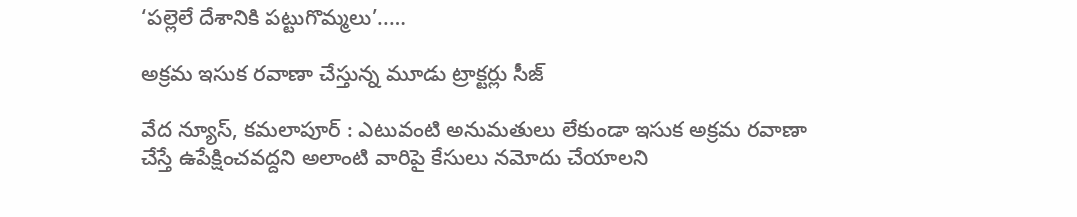‘పల్లెలే దేశానికి పట్టుగొమ్మలు’..…

అక్రమ ఇసుక రవాణా చేస్తున్న మూడు ట్రాక్టర్లు సీజ్

వేద న్యూస్, కమలాపూర్ : ఎటువంటి అనుమతులు లేకుండా ఇసుక అక్రమ రవాణా చేస్తే ఉపేక్షించవద్దని అలాంటి వారిపై కేసులు నమోదు చేయాలని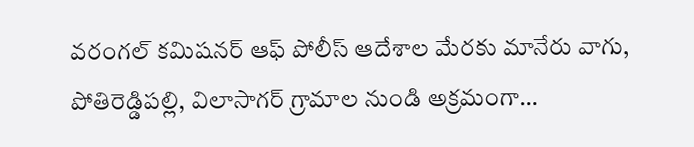వరంగల్ కమిషనర్ ఆఫ్ పోలీస్ ఆదేశాల మేరకు మానేరు వాగు, పోతిరెడ్డిపల్లి, విలాసాగర్ గ్రామాల నుండి అక్రమంగా…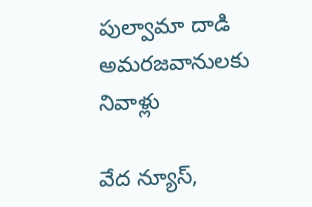పుల్వామా దాడి అమరజవానులకు నివాళ్లు

వేద న్యూస్,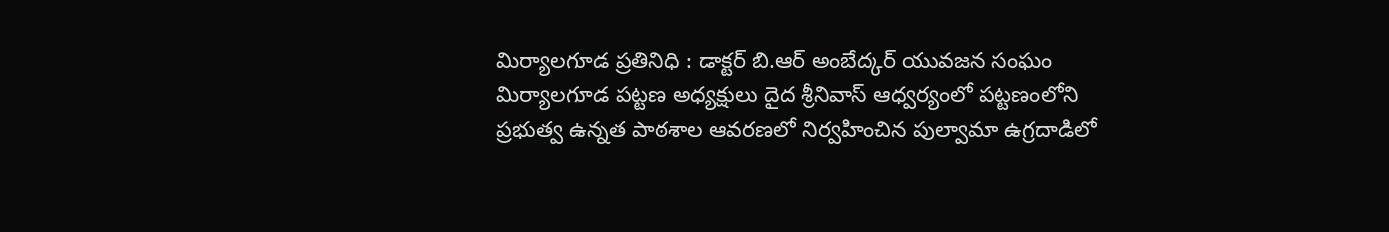మిర్యాలగూడ ప్రతినిధి : డాక్టర్ బి.ఆర్ అంబేద్కర్ యువజన సంఘం మిర్యాలగూడ పట్టణ అధ్యక్షులు దైద శ్రీనివాస్ ఆధ్వర్యంలో పట్టణంలోని ప్రభుత్వ ఉన్నత పాఠశాల ఆవరణలో నిర్వహించిన పుల్వామా ఉగ్రదాడిలో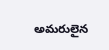అమరులైన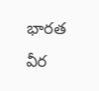భారత వీర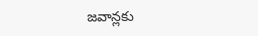జవాన్లకు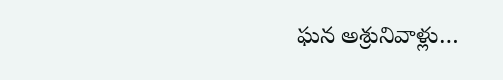ఘన అశ్రునివాళ్లు…